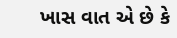ખાસ વાત એ છે કે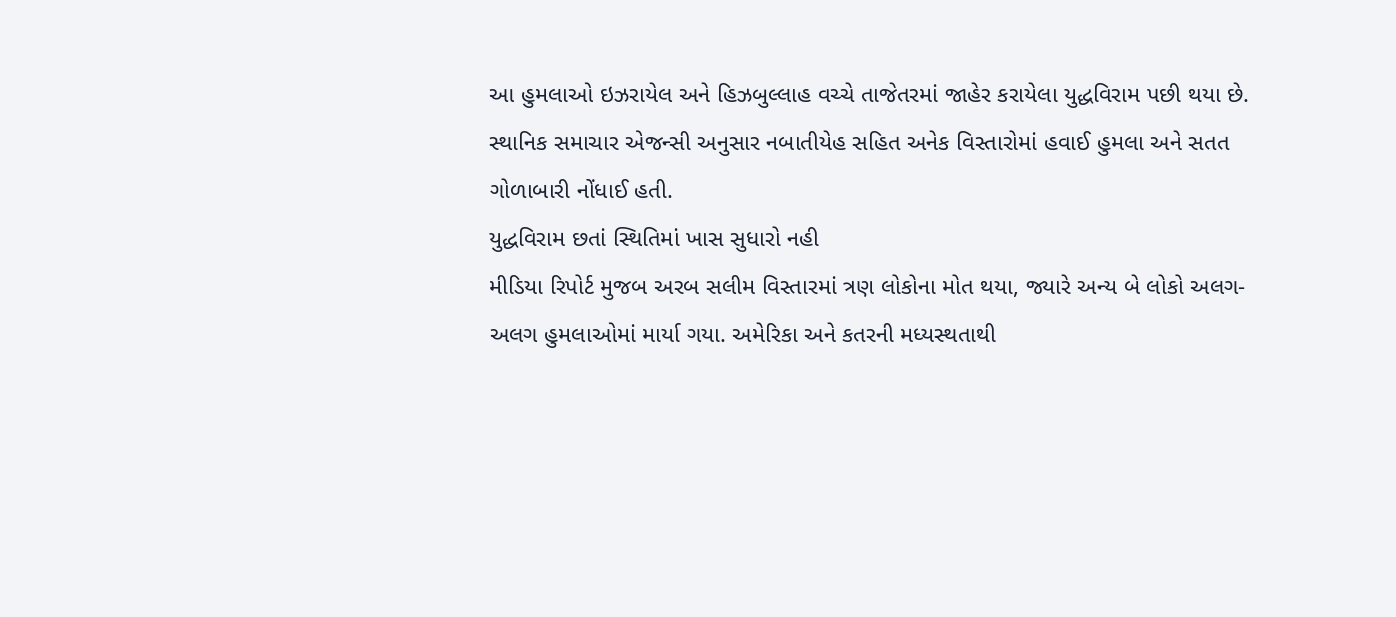આ હુમલાઓ ઇઝરાયેલ અને હિઝબુલ્લાહ વચ્ચે તાજેતરમાં જાહેર કરાયેલા યુદ્ધવિરામ પછી થયા છે. સ્થાનિક સમાચાર એજન્સી અનુસાર નબાતીયેહ સહિત અનેક વિસ્તારોમાં હવાઈ હુમલા અને સતત ગોળાબારી નોંધાઈ હતી.
યુદ્ધવિરામ છતાં સ્થિતિમાં ખાસ સુધારો નહી
મીડિયા રિપોર્ટ મુજબ અરબ સલીમ વિસ્તારમાં ત્રણ લોકોના મોત થયા, જ્યારે અન્ય બે લોકો અલગ-અલગ હુમલાઓમાં માર્યા ગયા. અમેરિકા અને કતરની મધ્યસ્થતાથી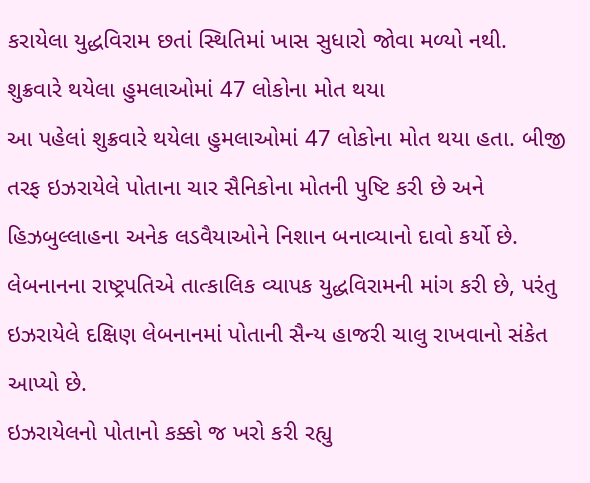કરાયેલા યુદ્ધવિરામ છતાં સ્થિતિમાં ખાસ સુધારો જોવા મળ્યો નથી.
શુક્રવારે થયેલા હુમલાઓમાં 47 લોકોના મોત થયા
આ પહેલાં શુક્રવારે થયેલા હુમલાઓમાં 47 લોકોના મોત થયા હતા. બીજી તરફ ઇઝરાયેલે પોતાના ચાર સૈનિકોના મોતની પુષ્ટિ કરી છે અને હિઝબુલ્લાહના અનેક લડવૈયાઓને નિશાન બનાવ્યાનો દાવો કર્યો છે. લેબનાનના રાષ્ટ્રપતિએ તાત્કાલિક વ્યાપક યુદ્ધવિરામની માંગ કરી છે, પરંતુ ઇઝરાયેલે દક્ષિણ લેબનાનમાં પોતાની સૈન્ય હાજરી ચાલુ રાખવાનો સંકેત આપ્યો છે.
ઇઝરાયેલનો પોતાનો કક્કો જ ખરો કરી રહ્યુ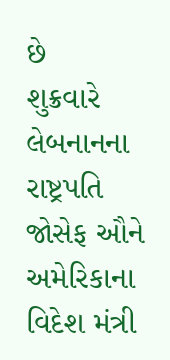છે
શુક્રવારે લેબનાનના રાષ્ટ્રપતિ જોસેફ ઔને અમેરિકાના વિદેશ મંત્રી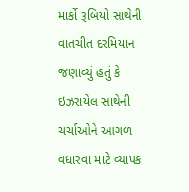માર્કો રૂબિયો સાથેની વાતચીત દરમિયાન જણાવ્યું હતું કે ઇઝરાયેલ સાથેની ચર્ચાઓને આગળ વધારવા માટે વ્યાપક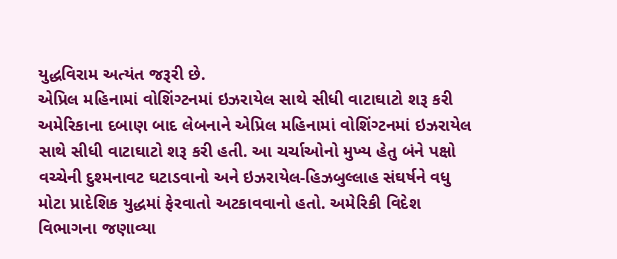યુદ્ધવિરામ અત્યંત જરૂરી છે.
એપ્રિલ મહિનામાં વોશિંગ્ટનમાં ઇઝરાયેલ સાથે સીધી વાટાઘાટો શરૂ કરી
અમેરિકાના દબાણ બાદ લેબનાને એપ્રિલ મહિનામાં વોશિંગ્ટનમાં ઇઝરાયેલ સાથે સીધી વાટાઘાટો શરૂ કરી હતી. આ ચર્ચાઓનો મુખ્ય હેતુ બંને પક્ષો વચ્ચેની દુશ્મનાવટ ઘટાડવાનો અને ઇઝરાયેલ-હિઝબુલ્લાહ સંઘર્ષને વધુ મોટા પ્રાદેશિક યુદ્ધમાં ફેરવાતો અટકાવવાનો હતો. અમેરિકી વિદેશ વિભાગના જણાવ્યા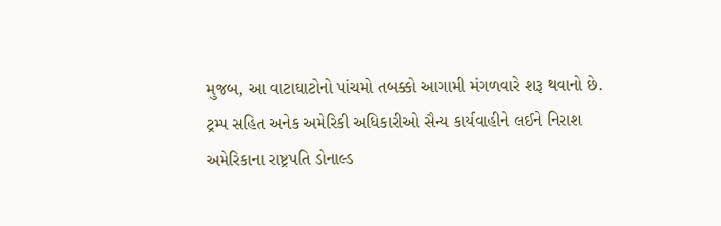મુજબ, આ વાટાઘાટોનો પાંચમો તબક્કો આગામી મંગળવારે શરૂ થવાનો છે.
ટ્રમ્પ સહિત અનેક અમેરિકી અધિકારીઓ સૈન્ય કાર્યવાહીને લઈને નિરાશ
અમેરિકાના રાષ્ટ્રપતિ ડોનાલ્ડ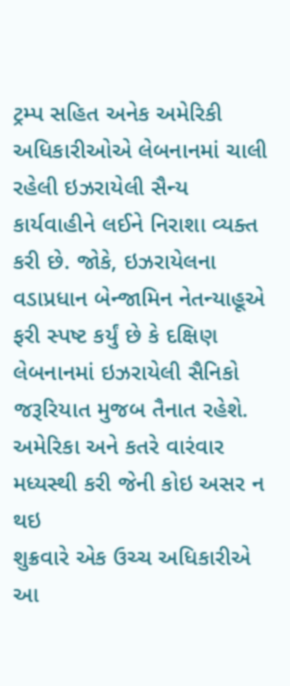ટ્રમ્પ સહિત અનેક અમેરિકી અધિકારીઓએ લેબનાનમાં ચાલી રહેલી ઇઝરાયેલી સૈન્ય કાર્યવાહીને લઈને નિરાશા વ્યક્ત કરી છે. જોકે, ઇઝરાયેલના વડાપ્રધાન બેન્જામિન નેતન્યાહૂએ ફરી સ્પષ્ટ કર્યું છે કે દક્ષિણ લેબનાનમાં ઇઝરાયેલી સૈનિકો જરૂરિયાત મુજબ તૈનાત રહેશે.
અમેરિકા અને કતરે વારંવાર મધ્યસ્થી કરી જેની કોઇ અસર ન થઇ
શુક્રવારે એક ઉચ્ચ અધિકારીએ આ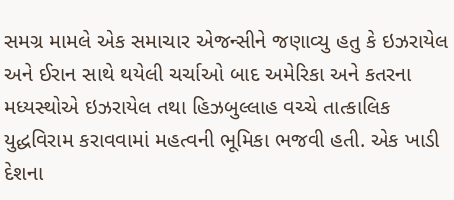સમગ્ર મામલે એક સમાચાર એજન્સીને જણાવ્યુ હતુ કે ઇઝરાયેલ અને ઈરાન સાથે થયેલી ચર્ચાઓ બાદ અમેરિકા અને કતરના મધ્યસ્થોએ ઇઝરાયેલ તથા હિઝબુલ્લાહ વચ્ચે તાત્કાલિક યુદ્ધવિરામ કરાવવામાં મહત્વની ભૂમિકા ભજવી હતી. એક ખાડી દેશના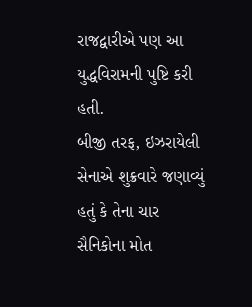રાજદ્વારીએ પણ આ યુદ્ધવિરામની પુષ્ટિ કરી હતી.
બીજી તરફ, ઇઝરાયેલી સેનાએ શુક્રવારે જણાવ્યું હતું કે તેના ચાર સૈનિકોના મોત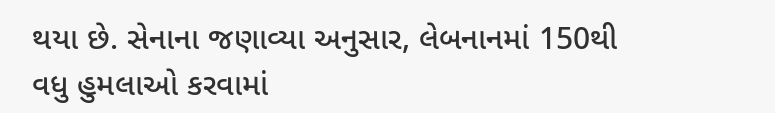થયા છે. સેનાના જણાવ્યા અનુસાર, લેબનાનમાં 150થી વધુ હુમલાઓ કરવામાં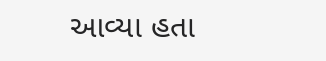આવ્યા હતા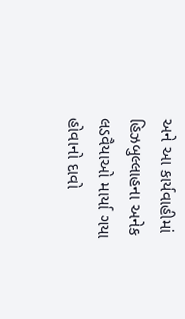અને આ કાર્યવાહીમાં હિઝબુલ્લાહના અનેક લડવૈયાઓ માર્યા ગયા હોવાનો દાવો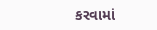કરવામાં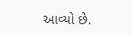આવ્યો છે.